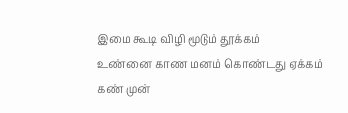இமை கூடி விழி மூடும் தூக்கம்
உண்னை காண மனம் கொண்டது ஏக்கம்
கண் முன்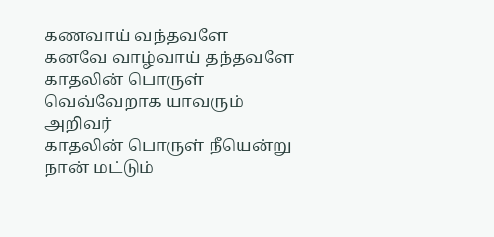கணவாய் வந்தவளே
கனவே வாழ்வாய் தந்தவளே
காதலின் பொருள் வெவ்வேறாக யாவரும் அறிவர்
காதலின் பொருள் நீயென்று நான் மட்டும்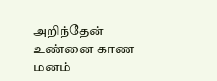அறிந்தேன்
உண்னை காண மனம்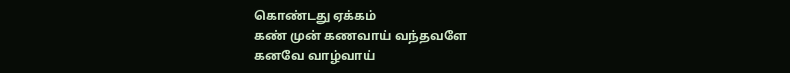கொண்டது ஏக்கம்
கண் முன் கணவாய் வந்தவளே
கனவே வாழ்வாய்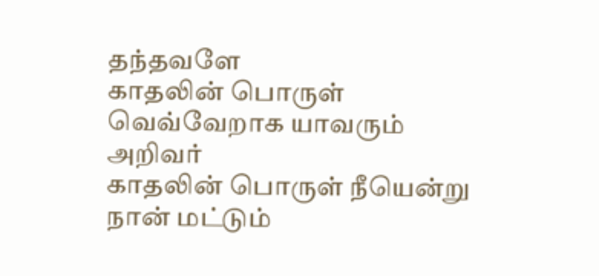தந்தவளே
காதலின் பொருள் வெவ்வேறாக யாவரும் அறிவர்
காதலின் பொருள் நீயென்று நான் மட்டும்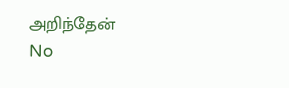அறிந்தேன்
No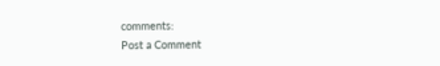comments:
Post a Comment